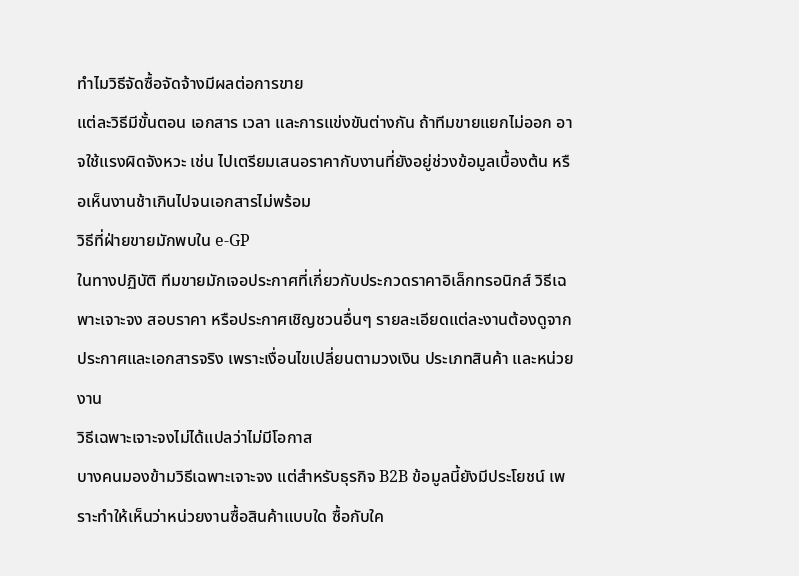ทำไมวิธีจัดซื้อจัดจ้างมีผลต่อการขาย
แต่ละวิธีมีขั้นตอน เอกสาร เวลา และการแข่งขันต่างกัน ถ้าทีมขายแยกไม่ออก อาจใช้แรงผิดจังหวะ เช่น ไปเตรียมเสนอราคากับงานที่ยังอยู่ช่วงข้อมูลเบื้องต้น หรือเห็นงานช้าเกินไปจนเอกสารไม่พร้อม
วิธีที่ฝ่ายขายมักพบใน e-GP
ในทางปฏิบัติ ทีมขายมักเจอประกาศที่เกี่ยวกับประกวดราคาอิเล็กทรอนิกส์ วิธีเฉพาะเจาะจง สอบราคา หรือประกาศเชิญชวนอื่นๆ รายละเอียดแต่ละงานต้องดูจากประกาศและเอกสารจริง เพราะเงื่อนไขเปลี่ยนตามวงเงิน ประเภทสินค้า และหน่วยงาน
วิธีเฉพาะเจาะจงไม่ได้แปลว่าไม่มีโอกาส
บางคนมองข้ามวิธีเฉพาะเจาะจง แต่สำหรับธุรกิจ B2B ข้อมูลนี้ยังมีประโยชน์ เพราะทำให้เห็นว่าหน่วยงานซื้อสินค้าแบบใด ซื้อกับใค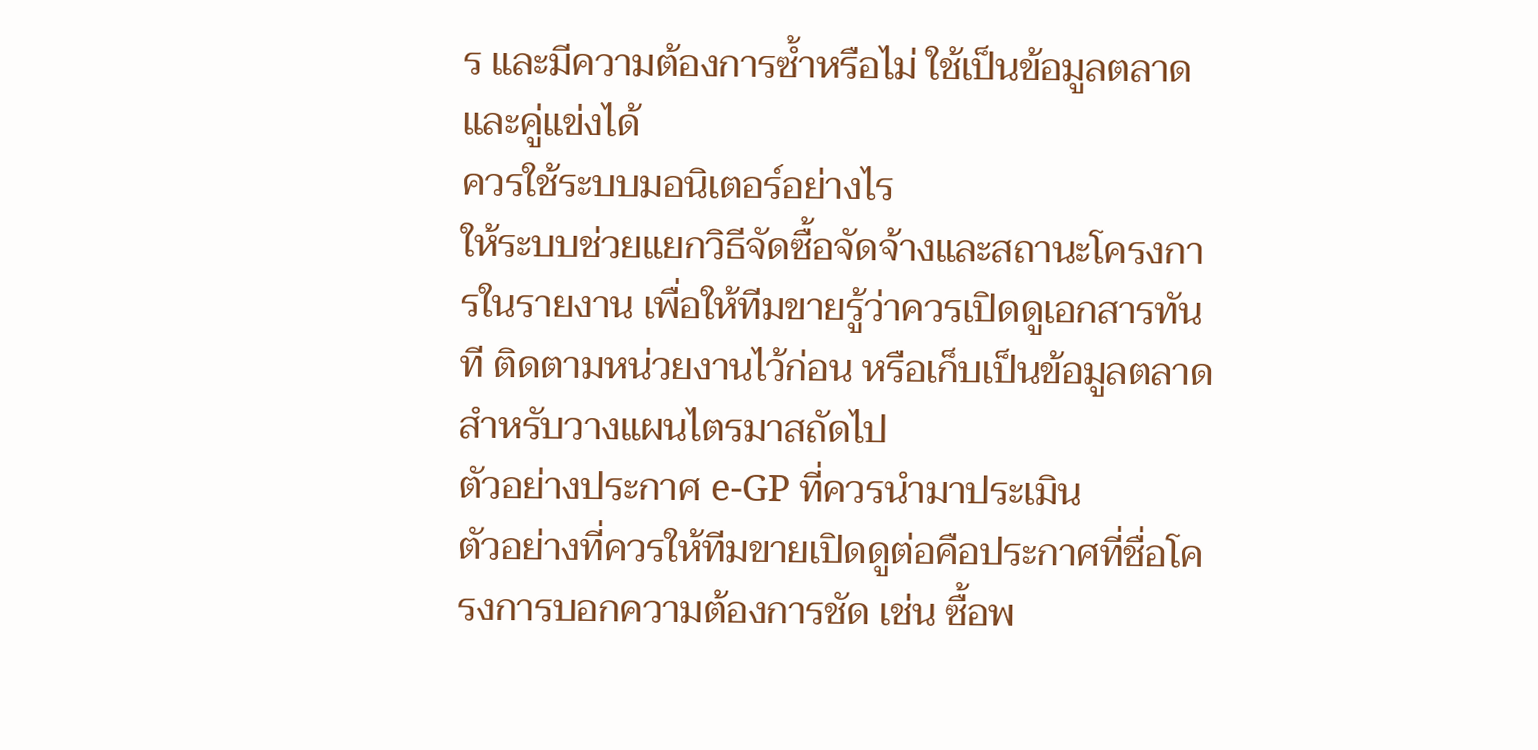ร และมีความต้องการซ้ำหรือไม่ ใช้เป็นข้อมูลตลาดและคู่แข่งได้
ควรใช้ระบบมอนิเตอร์อย่างไร
ให้ระบบช่วยแยกวิธีจัดซื้อจัดจ้างและสถานะโครงการในรายงาน เพื่อให้ทีมขายรู้ว่าควรเปิดดูเอกสารทันที ติดตามหน่วยงานไว้ก่อน หรือเก็บเป็นข้อมูลตลาดสำหรับวางแผนไตรมาสถัดไป
ตัวอย่างประกาศ e-GP ที่ควรนำมาประเมิน
ตัวอย่างที่ควรให้ทีมขายเปิดดูต่อคือประกาศที่ชื่อโครงการบอกความต้องการชัด เช่น ซื้อพ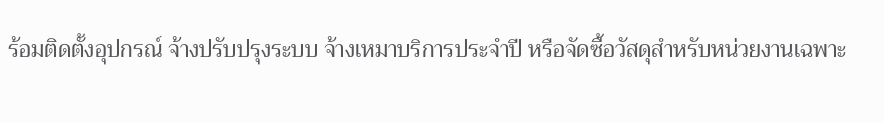ร้อมติดตั้งอุปกรณ์ จ้างปรับปรุงระบบ จ้างเหมาบริการประจำปี หรือจัดซื้อวัสดุสำหรับหน่วยงานเฉพาะ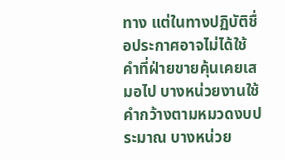ทาง แต่ในทางปฏิบัติชื่อประกาศอาจไม่ได้ใช้คำที่ฝ่ายขายคุ้นเคยเสมอไป บางหน่วยงานใช้คำกว้างตามหมวดงบประมาณ บางหน่วย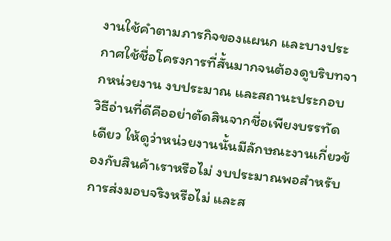งานใช้คำตามภารกิจของแผนก และบางประกาศใช้ชื่อโครงการที่สั้นมากจนต้องดูบริบทจากหน่วยงาน งบประมาณ และสถานะประกอบ
วิธีอ่านที่ดีคืออย่าตัดสินจากชื่อเพียงบรรทัดเดียว ให้ดูว่าหน่วยงานนั้นมีลักษณะงานเกี่ยวข้องกับสินค้าเราหรือไม่ งบประมาณพอสำหรับการส่งมอบจริงหรือไม่ และส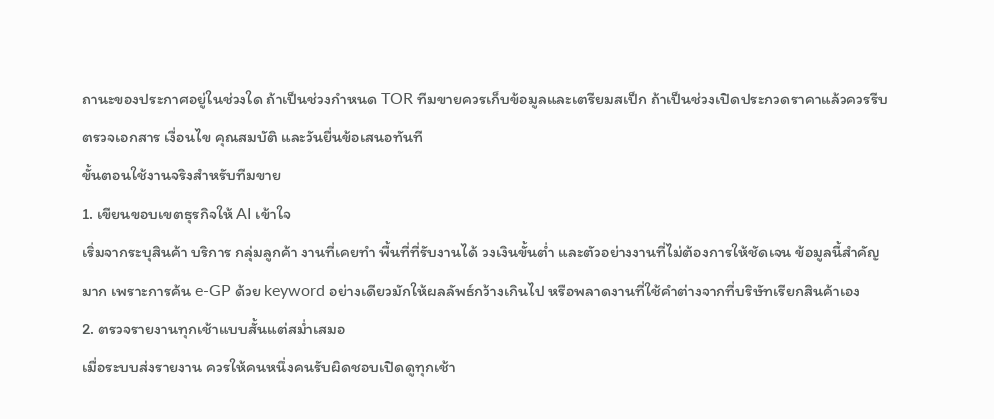ถานะของประกาศอยู่ในช่วงใด ถ้าเป็นช่วงกำหนด TOR ทีมขายควรเก็บข้อมูลและเตรียมสเป็ก ถ้าเป็นช่วงเปิดประกวดราคาแล้วควรรีบตรวจเอกสาร เงื่อนไข คุณสมบัติ และวันยื่นข้อเสนอทันที
ขั้นตอนใช้งานจริงสำหรับทีมขาย
1. เขียนขอบเขตธุรกิจให้ AI เข้าใจ
เริ่มจากระบุสินค้า บริการ กลุ่มลูกค้า งานที่เคยทำ พื้นที่ที่รับงานได้ วงเงินขั้นต่ำ และตัวอย่างงานที่ไม่ต้องการให้ชัดเจน ข้อมูลนี้สำคัญมาก เพราะการค้น e-GP ด้วย keyword อย่างเดียวมักให้ผลลัพธ์กว้างเกินไป หรือพลาดงานที่ใช้คำต่างจากที่บริษัทเรียกสินค้าเอง
2. ตรวจรายงานทุกเช้าแบบสั้นแต่สม่ำเสมอ
เมื่อระบบส่งรายงาน ควรให้คนหนึ่งคนรับผิดชอบเปิดดูทุกเช้า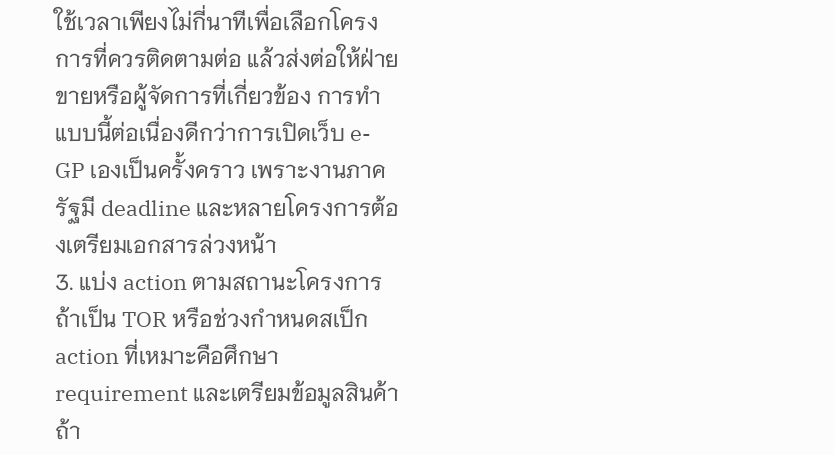ใช้เวลาเพียงไม่กี่นาทีเพื่อเลือกโครงการที่ควรติดตามต่อ แล้วส่งต่อให้ฝ่ายขายหรือผู้จัดการที่เกี่ยวข้อง การทำแบบนี้ต่อเนื่องดีกว่าการเปิดเว็บ e-GP เองเป็นครั้งคราว เพราะงานภาครัฐมี deadline และหลายโครงการต้องเตรียมเอกสารล่วงหน้า
3. แบ่ง action ตามสถานะโครงการ
ถ้าเป็น TOR หรือช่วงกำหนดสเป็ก action ที่เหมาะคือศึกษา requirement และเตรียมข้อมูลสินค้า ถ้า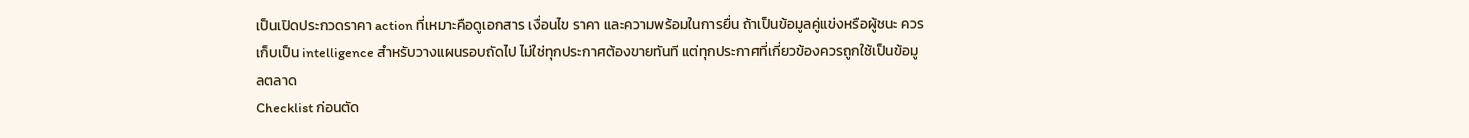เป็นเปิดประกวดราคา action ที่เหมาะคือดูเอกสาร เงื่อนไข ราคา และความพร้อมในการยื่น ถ้าเป็นข้อมูลคู่แข่งหรือผู้ชนะ ควรเก็บเป็น intelligence สำหรับวางแผนรอบถัดไป ไม่ใช่ทุกประกาศต้องขายทันที แต่ทุกประกาศที่เกี่ยวข้องควรถูกใช้เป็นข้อมูลตลาด
Checklist ก่อนตัด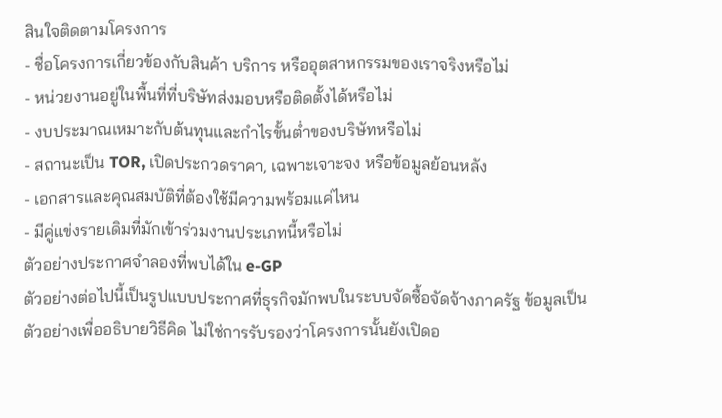สินใจติดตามโครงการ
- ชื่อโครงการเกี่ยวข้องกับสินค้า บริการ หรืออุตสาหกรรมของเราจริงหรือไม่
- หน่วยงานอยู่ในพื้นที่ที่บริษัทส่งมอบหรือติดตั้งได้หรือไม่
- งบประมาณเหมาะกับต้นทุนและกำไรขั้นต่ำของบริษัทหรือไม่
- สถานะเป็น TOR, เปิดประกวดราคา, เฉพาะเจาะจง หรือข้อมูลย้อนหลัง
- เอกสารและคุณสมบัติที่ต้องใช้มีความพร้อมแค่ไหน
- มีคู่แข่งรายเดิมที่มักเข้าร่วมงานประเภทนี้หรือไม่
ตัวอย่างประกาศจำลองที่พบได้ใน e-GP
ตัวอย่างต่อไปนี้เป็นรูปแบบประกาศที่ธุรกิจมักพบในระบบจัดซื้อจัดจ้างภาครัฐ ข้อมูลเป็นตัวอย่างเพื่ออธิบายวิธีคิด ไม่ใช่การรับรองว่าโครงการนั้นยังเปิดอ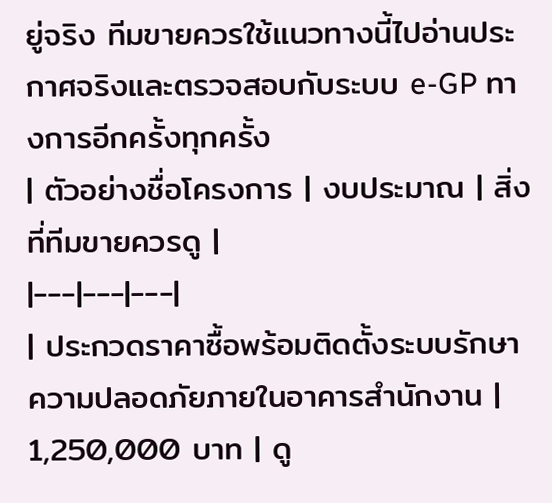ยู่จริง ทีมขายควรใช้แนวทางนี้ไปอ่านประกาศจริงและตรวจสอบกับระบบ e-GP ทางการอีกครั้งทุกครั้ง
| ตัวอย่างชื่อโครงการ | งบประมาณ | สิ่งที่ทีมขายควรดู |
|---|---|---|
| ประกวดราคาซื้อพร้อมติดตั้งระบบรักษาความปลอดภัยภายในอาคารสำนักงาน | 1,250,000 บาท | ดู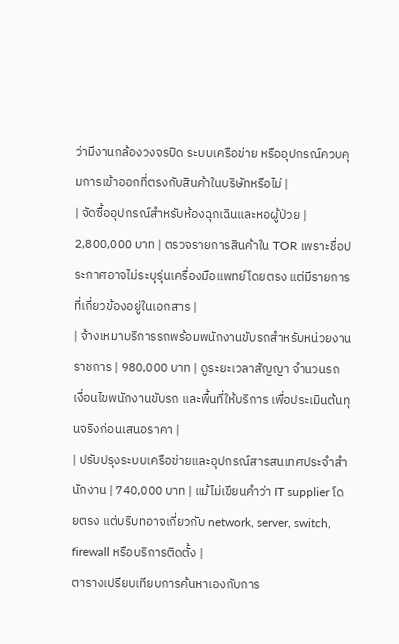ว่ามีงานกล้องวงจรปิด ระบบเครือข่าย หรืออุปกรณ์ควบคุมการเข้าออกที่ตรงกับสินค้าในบริษัทหรือไม่ |
| จัดซื้ออุปกรณ์สำหรับห้องฉุกเฉินและหอผู้ป่วย | 2,800,000 บาท | ตรวจรายการสินค้าใน TOR เพราะชื่อประกาศอาจไม่ระบุรุ่นเครื่องมือแพทย์โดยตรง แต่มีรายการที่เกี่ยวข้องอยู่ในเอกสาร |
| จ้างเหมาบริการรถพร้อมพนักงานขับรถสำหรับหน่วยงานราชการ | 980,000 บาท | ดูระยะเวลาสัญญา จำนวนรถ เงื่อนไขพนักงานขับรถ และพื้นที่ให้บริการ เพื่อประเมินต้นทุนจริงก่อนเสนอราคา |
| ปรับปรุงระบบเครือข่ายและอุปกรณ์สารสนเทศประจำสำนักงาน | 740,000 บาท | แม้ไม่เขียนคำว่า IT supplier โดยตรง แต่บริบทอาจเกี่ยวกับ network, server, switch, firewall หรือบริการติดตั้ง |
ตารางเปรียบเทียบการค้นหาเองกับการ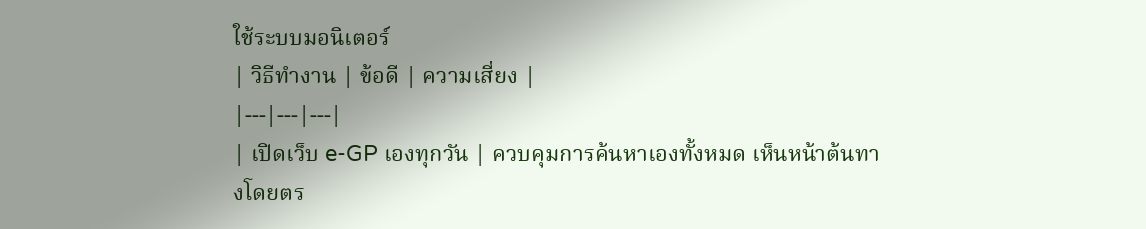ใช้ระบบมอนิเตอร์
| วิธีทำงาน | ข้อดี | ความเสี่ยง |
|---|---|---|
| เปิดเว็บ e-GP เองทุกวัน | ควบคุมการค้นหาเองทั้งหมด เห็นหน้าต้นทางโดยตร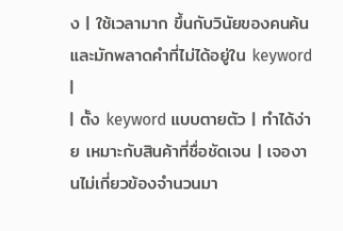ง | ใช้เวลามาก ขึ้นกับวินัยของคนค้น และมักพลาดคำที่ไม่ได้อยู่ใน keyword |
| ตั้ง keyword แบบตายตัว | ทำได้ง่าย เหมาะกับสินค้าที่ชื่อชัดเจน | เจองานไม่เกี่ยวข้องจำนวนมา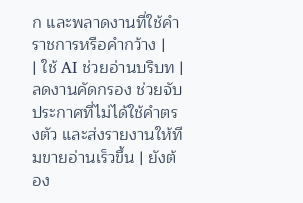ก และพลาดงานที่ใช้คำราชการหรือคำกว้าง |
| ใช้ AI ช่วยอ่านบริบท | ลดงานคัดกรอง ช่วยจับประกาศที่ไม่ได้ใช้คำตรงตัว และส่งรายงานให้ทีมขายอ่านเร็วขึ้น | ยังต้อง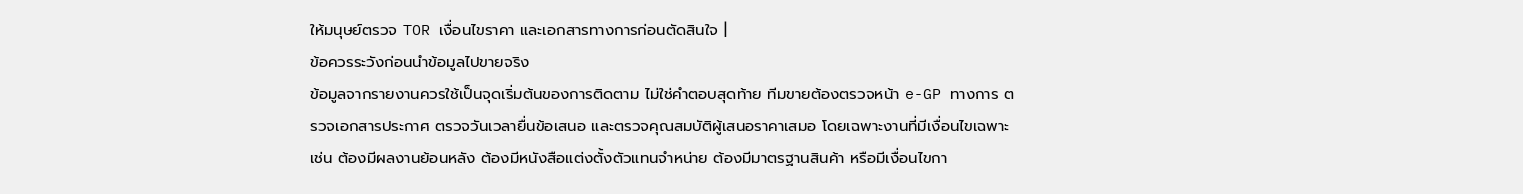ให้มนุษย์ตรวจ TOR เงื่อนไขราคา และเอกสารทางการก่อนตัดสินใจ |
ข้อควรระวังก่อนนำข้อมูลไปขายจริง
ข้อมูลจากรายงานควรใช้เป็นจุดเริ่มต้นของการติดตาม ไม่ใช่คำตอบสุดท้าย ทีมขายต้องตรวจหน้า e-GP ทางการ ตรวจเอกสารประกาศ ตรวจวันเวลายื่นข้อเสนอ และตรวจคุณสมบัติผู้เสนอราคาเสมอ โดยเฉพาะงานที่มีเงื่อนไขเฉพาะ เช่น ต้องมีผลงานย้อนหลัง ต้องมีหนังสือแต่งตั้งตัวแทนจำหน่าย ต้องมีมาตรฐานสินค้า หรือมีเงื่อนไขกา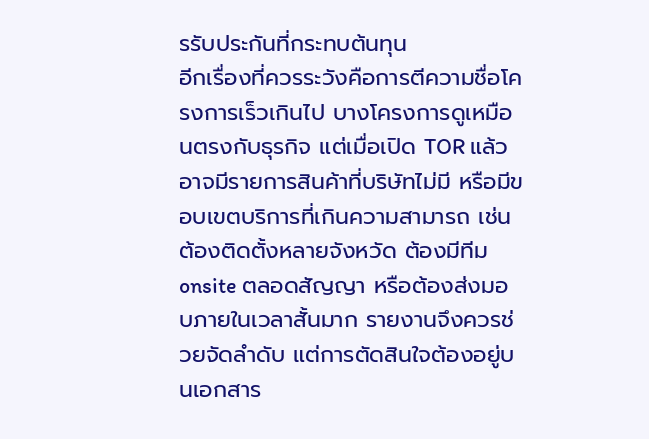รรับประกันที่กระทบต้นทุน
อีกเรื่องที่ควรระวังคือการตีความชื่อโครงการเร็วเกินไป บางโครงการดูเหมือนตรงกับธุรกิจ แต่เมื่อเปิด TOR แล้วอาจมีรายการสินค้าที่บริษัทไม่มี หรือมีขอบเขตบริการที่เกินความสามารถ เช่น ต้องติดตั้งหลายจังหวัด ต้องมีทีม onsite ตลอดสัญญา หรือต้องส่งมอบภายในเวลาสั้นมาก รายงานจึงควรช่วยจัดลำดับ แต่การตัดสินใจต้องอยู่บนเอกสาร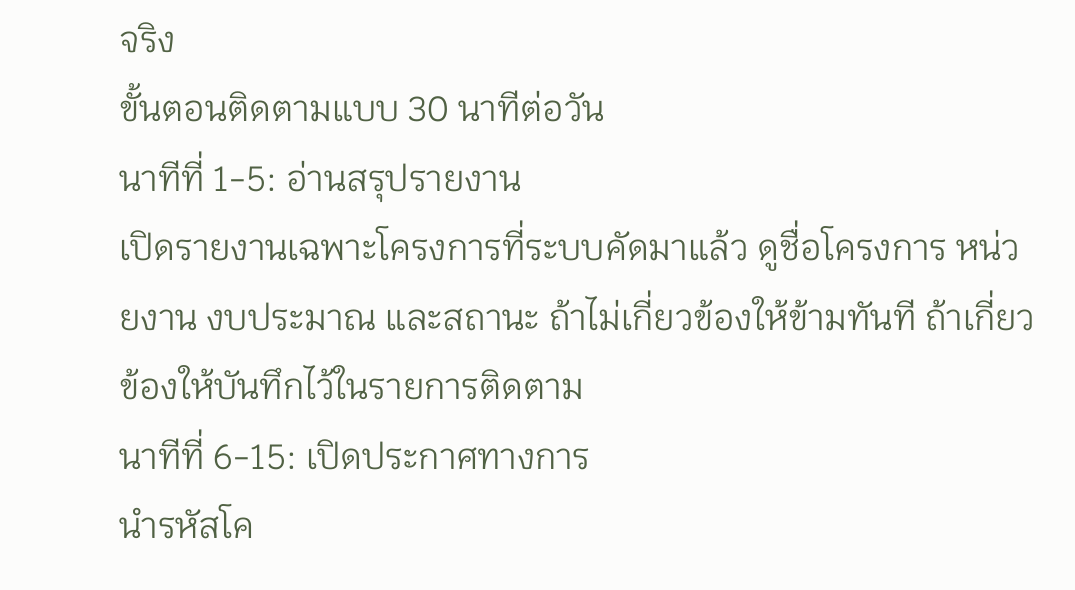จริง
ขั้นตอนติดตามแบบ 30 นาทีต่อวัน
นาทีที่ 1-5: อ่านสรุปรายงาน
เปิดรายงานเฉพาะโครงการที่ระบบคัดมาแล้ว ดูชื่อโครงการ หน่วยงาน งบประมาณ และสถานะ ถ้าไม่เกี่ยวข้องให้ข้ามทันที ถ้าเกี่ยวข้องให้บันทึกไว้ในรายการติดตาม
นาทีที่ 6-15: เปิดประกาศทางการ
นำรหัสโค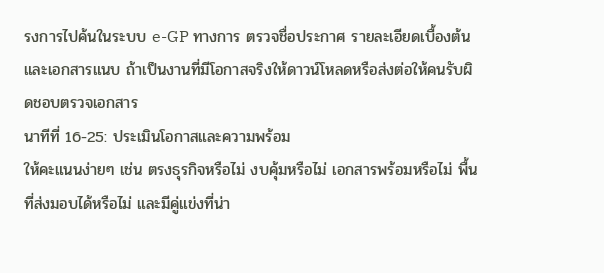รงการไปค้นในระบบ e-GP ทางการ ตรวจชื่อประกาศ รายละเอียดเบื้องต้น และเอกสารแนบ ถ้าเป็นงานที่มีโอกาสจริงให้ดาวน์โหลดหรือส่งต่อให้คนรับผิดชอบตรวจเอกสาร
นาทีที่ 16-25: ประเมินโอกาสและความพร้อม
ให้คะแนนง่ายๆ เช่น ตรงธุรกิจหรือไม่ งบคุ้มหรือไม่ เอกสารพร้อมหรือไม่ พื้นที่ส่งมอบได้หรือไม่ และมีคู่แข่งที่น่า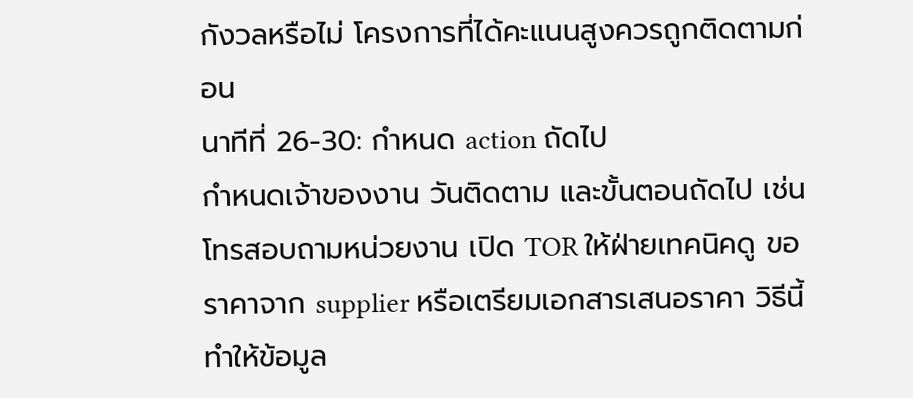กังวลหรือไม่ โครงการที่ได้คะแนนสูงควรถูกติดตามก่อน
นาทีที่ 26-30: กำหนด action ถัดไป
กำหนดเจ้าของงาน วันติดตาม และขั้นตอนถัดไป เช่น โทรสอบถามหน่วยงาน เปิด TOR ให้ฝ่ายเทคนิคดู ขอราคาจาก supplier หรือเตรียมเอกสารเสนอราคา วิธีนี้ทำให้ข้อมูล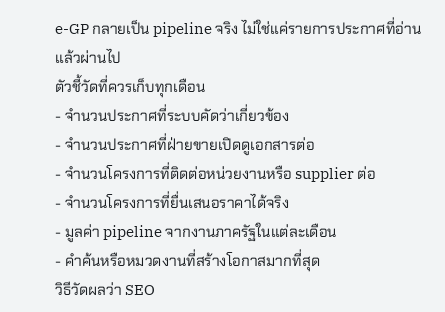e-GP กลายเป็น pipeline จริง ไม่ใช่แค่รายการประกาศที่อ่านแล้วผ่านไป
ตัวชี้วัดที่ควรเก็บทุกเดือน
- จำนวนประกาศที่ระบบคัดว่าเกี่ยวข้อง
- จำนวนประกาศที่ฝ่ายขายเปิดดูเอกสารต่อ
- จำนวนโครงการที่ติดต่อหน่วยงานหรือ supplier ต่อ
- จำนวนโครงการที่ยื่นเสนอราคาได้จริง
- มูลค่า pipeline จากงานภาครัฐในแต่ละเดือน
- คำค้นหรือหมวดงานที่สร้างโอกาสมากที่สุด
วิธีวัดผลว่า SEO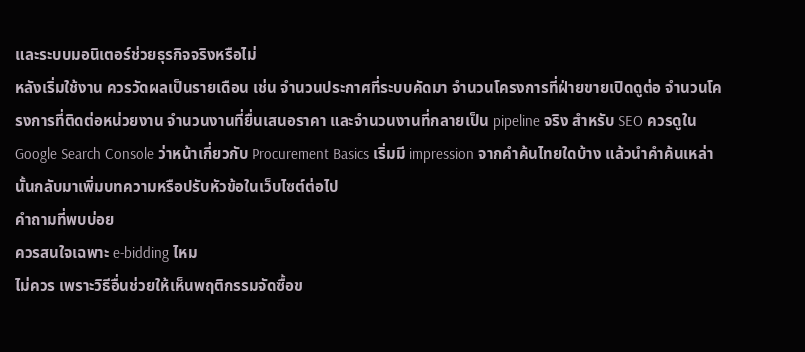และระบบมอนิเตอร์ช่วยธุรกิจจริงหรือไม่
หลังเริ่มใช้งาน ควรวัดผลเป็นรายเดือน เช่น จำนวนประกาศที่ระบบคัดมา จำนวนโครงการที่ฝ่ายขายเปิดดูต่อ จำนวนโครงการที่ติดต่อหน่วยงาน จำนวนงานที่ยื่นเสนอราคา และจำนวนงานที่กลายเป็น pipeline จริง สำหรับ SEO ควรดูใน Google Search Console ว่าหน้าเกี่ยวกับ Procurement Basics เริ่มมี impression จากคำค้นไทยใดบ้าง แล้วนำคำค้นเหล่านั้นกลับมาเพิ่มบทความหรือปรับหัวข้อในเว็บไซต์ต่อไป
คำถามที่พบบ่อย
ควรสนใจเฉพาะ e-bidding ไหม
ไม่ควร เพราะวิธีอื่นช่วยให้เห็นพฤติกรรมจัดซื้อข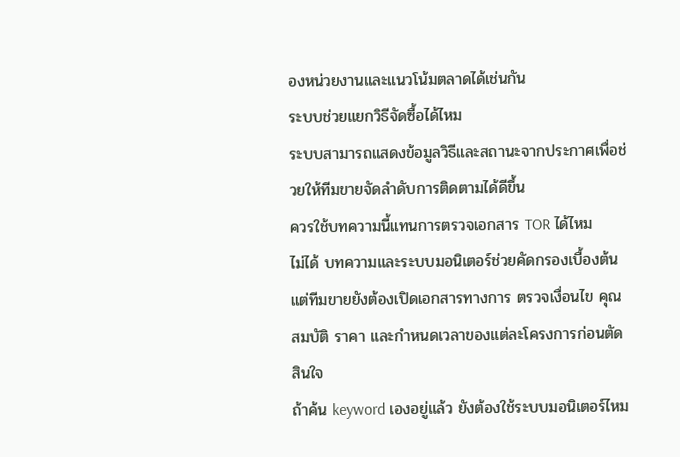องหน่วยงานและแนวโน้มตลาดได้เช่นกัน
ระบบช่วยแยกวิธีจัดซื้อได้ไหม
ระบบสามารถแสดงข้อมูลวิธีและสถานะจากประกาศเพื่อช่วยให้ทีมขายจัดลำดับการติดตามได้ดีขึ้น
ควรใช้บทความนี้แทนการตรวจเอกสาร TOR ได้ไหม
ไม่ได้ บทความและระบบมอนิเตอร์ช่วยคัดกรองเบื้องต้น แต่ทีมขายยังต้องเปิดเอกสารทางการ ตรวจเงื่อนไข คุณสมบัติ ราคา และกำหนดเวลาของแต่ละโครงการก่อนตัดสินใจ
ถ้าค้น keyword เองอยู่แล้ว ยังต้องใช้ระบบมอนิเตอร์ไหม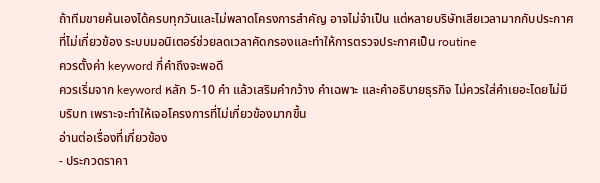ถ้าทีมขายค้นเองได้ครบทุกวันและไม่พลาดโครงการสำคัญ อาจไม่จำเป็น แต่หลายบริษัทเสียเวลามากกับประกาศที่ไม่เกี่ยวข้อง ระบบมอนิเตอร์ช่วยลดเวลาคัดกรองและทำให้การตรวจประกาศเป็น routine
ควรตั้งค่า keyword กี่คำถึงจะพอดี
ควรเริ่มจาก keyword หลัก 5-10 คำ แล้วเสริมคำกว้าง คำเฉพาะ และคำอธิบายธุรกิจ ไม่ควรใส่คำเยอะโดยไม่มีบริบท เพราะจะทำให้เจอโครงการที่ไม่เกี่ยวข้องมากขึ้น
อ่านต่อเรื่องที่เกี่ยวข้อง
- ประกวดราคา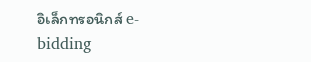อิเล็กทรอนิกส์ e-bidding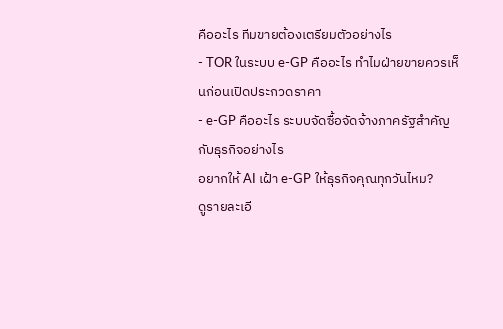คืออะไร ทีมขายต้องเตรียมตัวอย่างไร
- TOR ในระบบ e-GP คืออะไร ทำไมฝ่ายขายควรเห็นก่อนเปิดประกวดราคา
- e-GP คืออะไร ระบบจัดซื้อจัดจ้างภาครัฐสำคัญกับธุรกิจอย่างไร
อยากให้ AI เฝ้า e-GP ให้ธุรกิจคุณทุกวันไหม?
ดูรายละเอี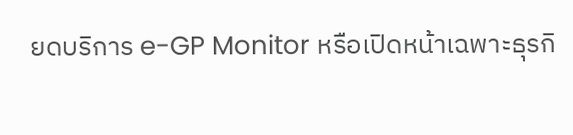ยดบริการ e-GP Monitor หรือเปิดหน้าเฉพาะธุรกิ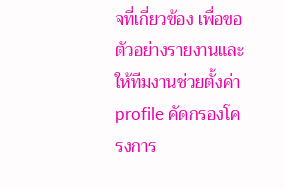จที่เกี่ยวข้อง เพื่อขอตัวอย่างรายงานและให้ทีมงานช่วยตั้งค่า profile คัดกรองโครงการ